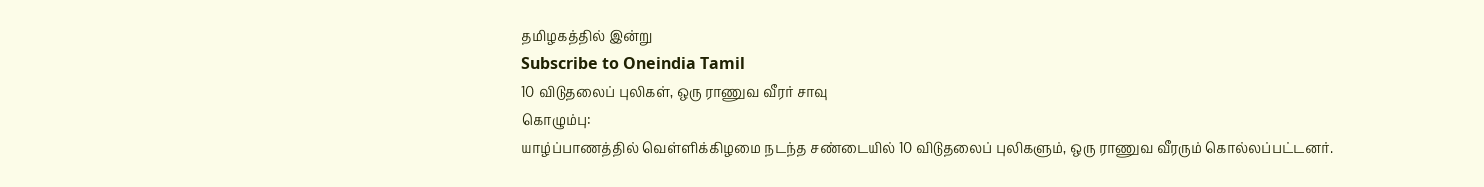தமிழகத்தில் இன்று
Subscribe to Oneindia Tamil
10 விடுதலைப் புலிகள், ஒரு ராணுவ வீரர் சாவு
கொழும்பு:
யாழ்ப்பாணத்தில் வெள்ளிக்கிழமை நடந்த சண்டையில் 10 விடுதலைப் புலிகளும், ஒரு ராணுவ வீரரும் கொல்லப்பட்டனர்.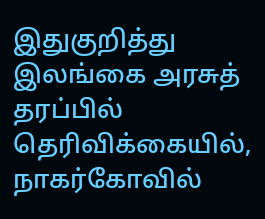இதுகுறித்து இலங்கை அரசுத் தரப்பில் தெரிவிக்கையில், நாகர்கோவில்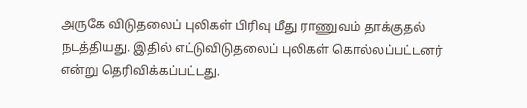அருகே விடுதலைப் புலிகள் பிரிவு மீது ராணுவம் தாக்குதல் நடத்தியது. இதில் எட்டுவிடுதலைப் புலிகள் கொல்லப்பட்டனர் என்று தெரிவிக்கப்பட்டது.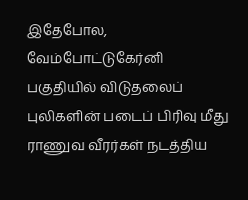இதேபோல, வேம்போட்டுகேர்னி பகுதியில் விடுதலைப் புலிகளின் படைப் பிரிவு மீது ராணுவ வீரர்கள் நடத்திய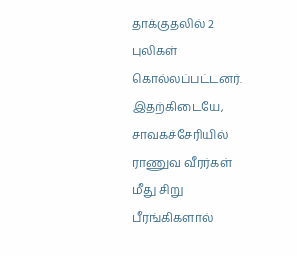தாக்குதலில் 2 புலிகள் கொல்லப்பட்டனர்.
இதற்கிடையே, சாவகச்சேரியில் ராணுவ வீரர்கள் மீது சிறு பீரங்கிகளால்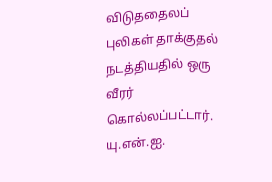விடுததைலப் புலிகள் தாக்குதல் நடத்தியதில் ஒரு வீரர் கொல்லப்பட்டார்.
யு.என்.ஐ.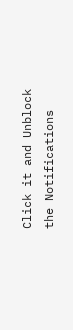Click it and Unblock the Notifications